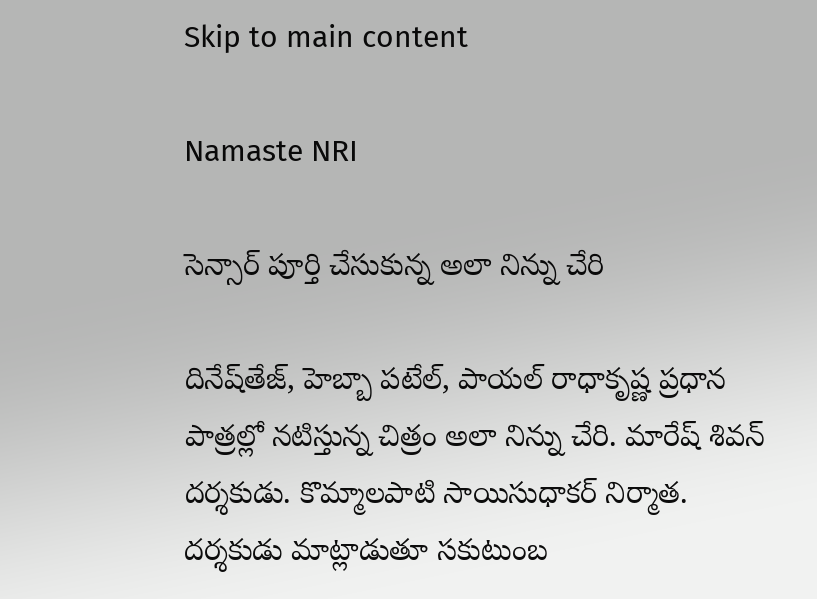Skip to main content

Namaste NRI

సెన్సార్ పూర్తి చేసుకున్న అలా నిన్ను చేరి

దినేష్‌తేజ్‌, హెబ్బా పటేల్‌, పాయల్‌ రాధాకృష్ణ ప్రధాన పాత్రల్లో నటిస్తున్న చిత్రం అలా నిన్ను చేరి. మారేష్‌ శివన్‌ దర్శకుడు. కొమ్మాలపాటి సాయిసుధాకర్‌ నిర్మాత. దర్శకుడు మాట్లాడుతూ సకుటుంబ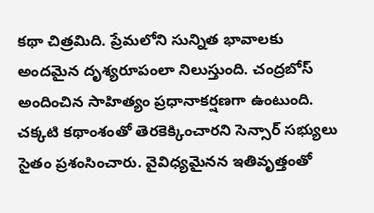కథా చిత్రమిది. ప్రేమలోని సున్నిత భావాలకు అందమైన దృశ్యరూపంలా నిలుస్తుంది. చంద్రబోస్‌ అందించిన సాహిత్యం ప్రధానాకర్షణగా ఉంటుంది. చక్కటి కథాంశంతో తెరకెక్కించారని సెన్సార్‌ సభ్యులు సైతం ప్రశంసించారు. వైవిధ్యమైనన ఇతివృత్తంతో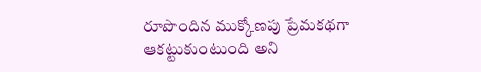రూపొందిన ముక్కోణపు ప్రేమకథగా ఆకట్టుకుంటుంది అని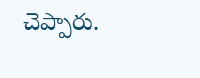చెప్పారు.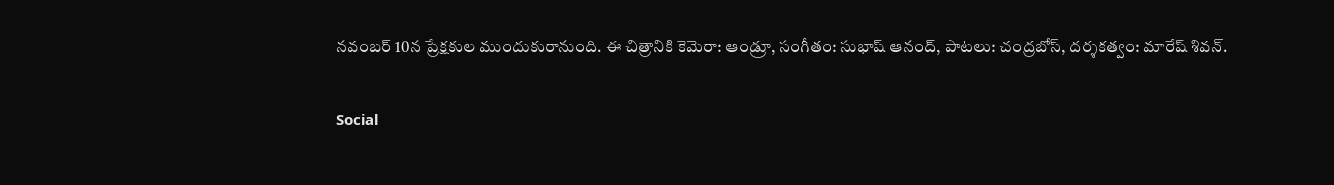నవంబర్‌ 10న ప్రేక్షకుల ముందుకురానుంది. ఈ చిత్రానికి కెమెరా: ఆండ్రూ, సంగీతం: సుభాష్‌ ఆనంద్‌, పాటలు: చంద్రబోస్‌, దర్శకత్వం: మారేష్‌ శివన్‌.

Social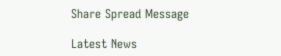Share Spread Message

Latest News